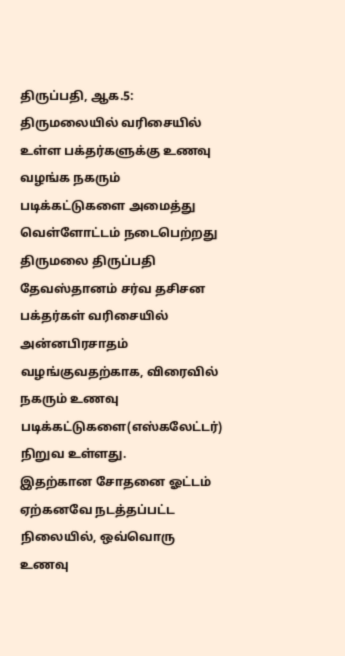திருப்பதி, ஆக.5: திருமலையில் வரிசையில் உள்ள பக்தர்களுக்கு உணவு வழங்க நகரும் படிக்கட்டுகளை அமைத்து வெள்ளோட்டம் நடைபெற்றது
திருமலை திருப்பதி தேவஸ்தானம் சர்வ தசிசன பக்தர்கள் வரிசையில் அன்னபிரசாதம் வழங்குவதற்காக, விரைவில் நகரும் உணவு படிக்கட்டுகளை(எஸ்கலேட்டர்) நிறுவ உள்ளது.
இதற்கான சோதனை ஓட்டம் ஏற்கனவே நடத்தப்பட்ட நிலையில், ஒவ்வொரு உணவு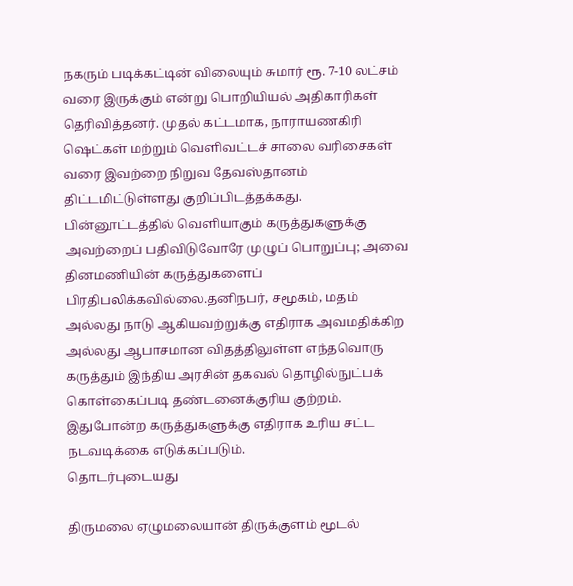நகரும் படிக்கட்டின் விலையும் சுமார் ரூ. 7-10 லட்சம் வரை இருக்கும் என்று பொறியியல் அதிகாரிகள் தெரிவித்தனர். முதல் கட்டமாக, நாராயணகிரி ஷெட்கள் மற்றும் வெளிவட்டச் சாலை வரிசைகள் வரை இவற்றை நிறுவ தேவஸ்தானம் திட்டமிட்டுள்ளது குறிப்பிடத்தக்கது.
பின்னூட்டத்தில் வெளியாகும் கருத்துகளுக்கு அவற்றைப் பதிவிடுவோரே முழுப் பொறுப்பு; அவை தினமணியின் கருத்துகளைப் பிரதிபலிக்கவில்லை.தனிநபர், சமூகம், மதம் அல்லது நாடு ஆகியவற்றுக்கு எதிராக அவமதிக்கிற அல்லது ஆபாசமான விதத்திலுள்ள எந்தவொரு கருத்தும் இந்திய அரசின் தகவல் தொழில்நுட்பக் கொள்கைப்படி தண்டனைக்குரிய குற்றம். இதுபோன்ற கருத்துகளுக்கு எதிராக உரிய சட்ட நடவடிக்கை எடுக்கப்படும்.
தொடர்புடையது

திருமலை ஏழுமலையான் திருக்குளம் மூடல்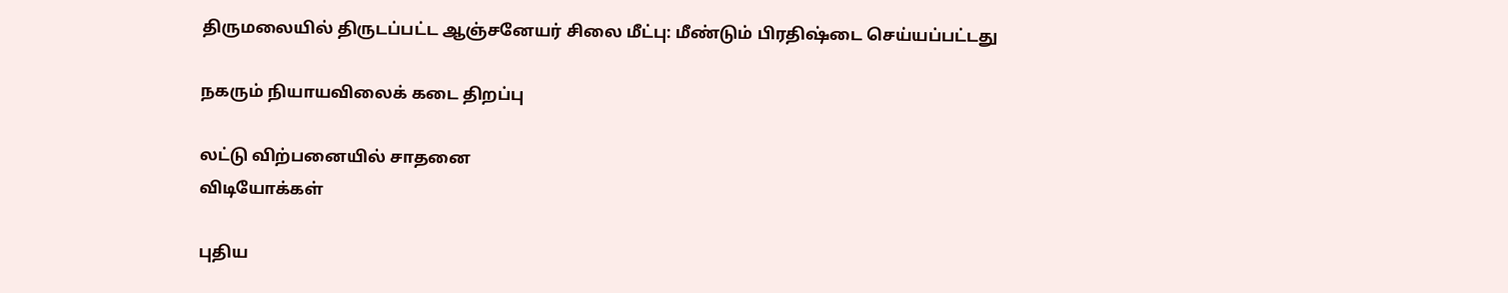திருமலையில் திருடப்பட்ட ஆஞ்சனேயர் சிலை மீட்பு: மீண்டும் பிரதிஷ்டை செய்யப்பட்டது

நகரும் நியாயவிலைக் கடை திறப்பு

லட்டு விற்பனையில் சாதனை
விடியோக்கள்

புதிய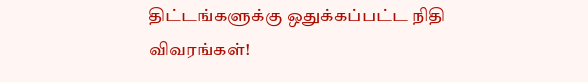திட்டங்களுக்கு ஒதுக்கப்பட்ட நிதி விவரங்கள்!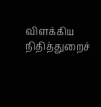விளக்கிய நிதித்துறைச்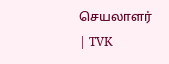செயலாளர் | TVK